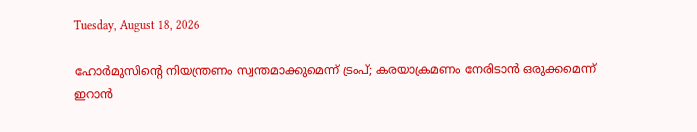Tuesday, August 18, 2026

ഹോര്‍മുസിന്റെ നിയന്ത്രണം സ്വന്തമാക്കുമെന്ന് ട്രംപ്; കരയാക്രമണം നേരിടാന്‍ ഒരുക്കമെന്ന് ഇറാന്‍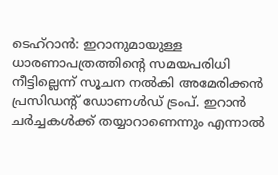ടെഹ്റാന്‍: ഇറാനുമായുള്ള ധാരണാപത്രത്തിന്റെ സമയപരിധി നീട്ടില്ലെന്ന് സൂചന നല്‍കി അമേരിക്കന്‍ പ്രസിഡന്റ് ഡോണള്‍ഡ് ട്രംപ്. ഇറാന്‍ ചര്‍ച്ചകള്‍ക്ക് തയ്യാറാണെന്നും എന്നാല്‍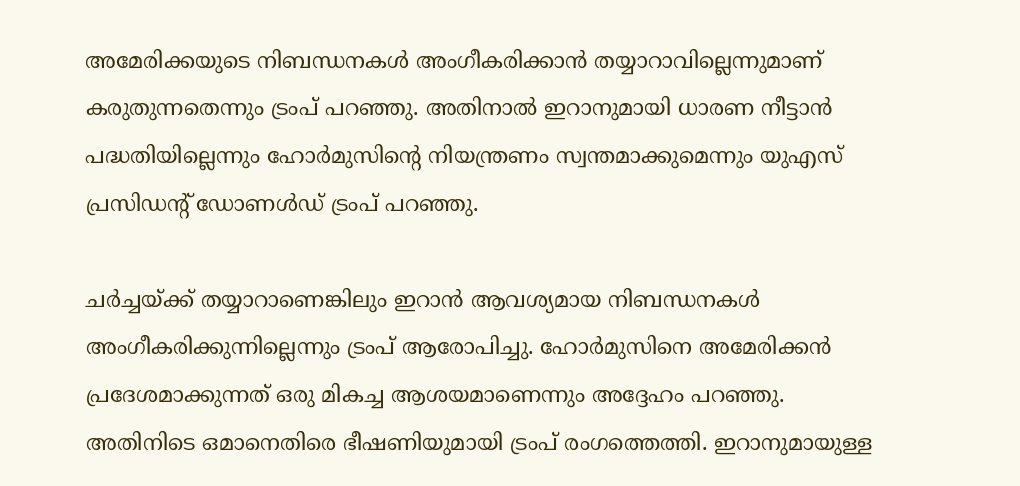അമേരിക്കയുടെ നിബന്ധനകള്‍ അംഗീകരിക്കാന്‍ തയ്യാറാവില്ലെന്നുമാണ് കരുതുന്നതെന്നും ട്രംപ് പറഞ്ഞു. അതിനാല്‍ ഇറാനുമായി ധാരണ നീട്ടാന്‍ പദ്ധതിയില്ലെന്നും ഹോര്‍മുസിന്റെ നിയന്ത്രണം സ്വന്തമാക്കുമെന്നും യുഎസ് പ്രസിഡന്റ് ഡോണള്‍ഡ് ട്രംപ് പറഞ്ഞു.

ചര്‍ച്ചയ്ക്ക് തയ്യാറാണെങ്കിലും ഇറാന്‍ ആവശ്യമായ നിബന്ധനകള്‍ അംഗീകരിക്കുന്നില്ലെന്നും ട്രംപ് ആരോപിച്ചു. ഹോര്‍മുസിനെ അമേരിക്കന്‍ പ്രദേശമാക്കുന്നത് ഒരു മികച്ച ആശയമാണെന്നും അദ്ദേഹം പറഞ്ഞു.
അതിനിടെ ഒമാനെതിരെ ഭീഷണിയുമായി ട്രംപ് രംഗത്തെത്തി. ഇറാനുമായുള്ള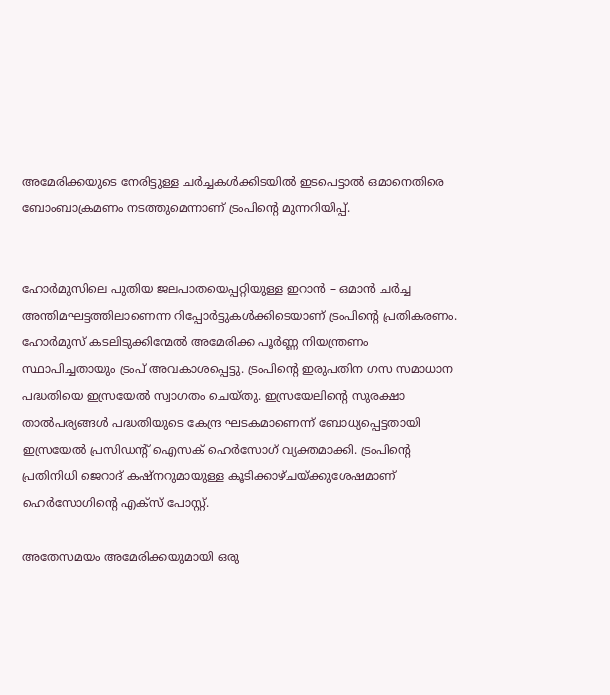അമേരിക്കയുടെ നേരിട്ടുള്ള ചര്‍ച്ചകള്‍ക്കിടയില്‍ ഇടപെട്ടാല്‍ ഒമാനെതിരെ ബോംബാക്രമണം നടത്തുമെന്നാണ് ട്രംപിന്റെ മുന്നറിയിപ്പ്.


ഹോര്‍മുസിലെ പുതിയ ജലപാതയെപ്പറ്റിയുള്ള ഇറാന്‍ – ഒമാന്‍ ചര്‍ച്ച അന്തിമഘട്ടത്തിലാണെന്ന റിപ്പോര്‍ട്ടുകള്‍ക്കിടെയാണ് ട്രംപിന്റെ പ്രതികരണം. ഹോര്‍മുസ് കടലിടുക്കിന്മേല്‍ അമേരിക്ക പൂര്‍ണ്ണ നിയന്ത്രണം സ്ഥാപിച്ചതായും ട്രംപ് അവകാശപ്പെട്ടു. ട്രംപിന്റെ ഇരുപതിന ഗസ സമാധാന പദ്ധതിയെ ഇസ്രയേല്‍ സ്വാഗതം ചെയ്തു. ഇസ്രയേലിന്റെ സുരക്ഷാ താല്‍പര്യങ്ങള്‍ പദ്ധതിയുടെ കേന്ദ്ര ഘടകമാണെന്ന് ബോധ്യപ്പെട്ടതായി ഇസ്രയേല്‍ പ്രസിഡന്റ് ഐസക് ഹെര്‍സോഗ് വ്യക്തമാക്കി. ട്രംപിന്റെ പ്രതിനിധി ജെറാദ് കഷ്‌നറുമായുള്ള കൂടിക്കാഴ്ചയ്ക്കുശേഷമാണ് ഹെര്‍സോഗിന്റെ എക്‌സ് പോസ്റ്റ്.

അതേസമയം അമേരിക്കയുമായി ഒരു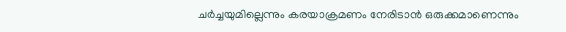ചര്‍ച്ചയുമില്ലെന്നും കരയാക്രമണം നേരിടാന്‍ ഒരുക്കമാണെന്നും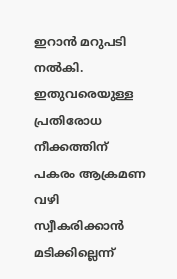ഇറാന്‍ മറുപടി നല്‍കി. ഇതുവരെയുള്ള പ്രതിരോധ നീക്കത്തിന് പകരം ആക്രമണ വഴി സ്വീകരിക്കാന്‍ മടിക്കില്ലെന്ന്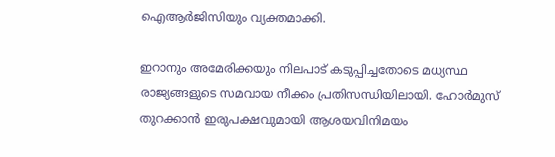ഐആര്‍ജിസിയും വ്യക്തമാക്കി.

ഇറാനും അമേരിക്കയും നിലപാട് കടുപ്പിച്ചതോടെ മധ്യസ്ഥ രാജ്യങ്ങളുടെ സമവായ നീക്കം പ്രതിസന്ധിയിലായി. ഹോര്‍മുസ് തുറക്കാന്‍ ഇരുപക്ഷവുമായി ആശയവിനിമയം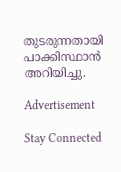തുടരുന്നതായി പാക്കിസ്ഥാന്‍ അറിയിച്ചു.

Advertisement

Stay Connected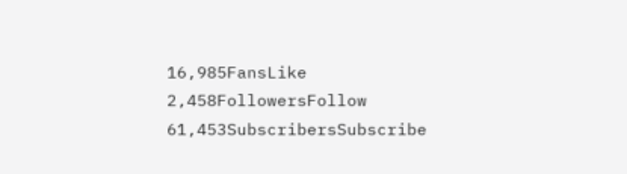16,985FansLike
2,458FollowersFollow
61,453SubscribersSubscribe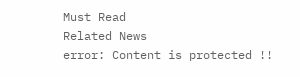Must Read
Related News
error: Content is protected !!